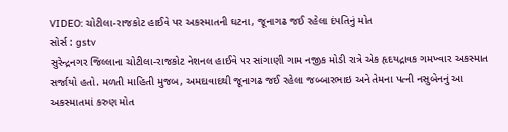VIDEO: ચોટીલા-રાજકોટ હાઈવે પર અકસ્માતની ઘટના, જૂનાગઢ જઈ રહેલા દંપતિનું મોત
સોર્સ : gstv
સુરેન્દ્રનગર જિલ્લાના ચોટીલા-રાજકોટ નેશનલ હાઈવે પર સાંગાણી ગામ નજીક મોડી રાત્રે એક હૃદયદ્રાવક ગમખ્વાર અકસ્માત સર્જાયો હતો. મળતી માહિતી મુજબ, અમદાવાદથી જૂનાગઢ જઈ રહેલા જબ્બારભાઇ અને તેમના પત્ની નસુબેનનું આ અકસ્માતમાં કરુણ મોત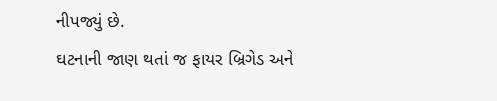નીપજ્યું છે.
ઘટનાની જાણ થતાં જ ફાયર બ્રિગેડ અને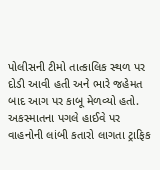પોલીસની ટીમો તાત્કાલિક સ્થળ પર દોડી આવી હતી અને ભારે જહેમત બાદ આગ પર કાબૂ મેળવ્યો હતો. અકસ્માતના પગલે હાઈવે પર વાહનોની લાંબી કતારો લાગતા ટ્રાફિક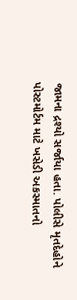જામના દ્રશ્યો સર્જાયા હતા. પોલીસે મૃતદેહોને પોસ્ટમોર્ટમ માટે ખસેડી અકસ્માતનો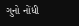ગુનો નોંધી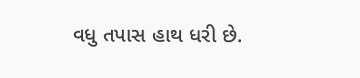વધુ તપાસ હાથ ધરી છે.